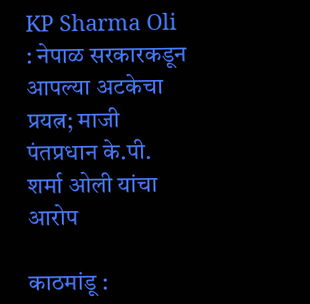KP Sharma Oli : नेपाळ सरकारकडून आपल्या अटकेचा प्रयत्न; माजी पंतप्रधान के.पी. शर्मा ओली यांचा आरोप

काठमांडू :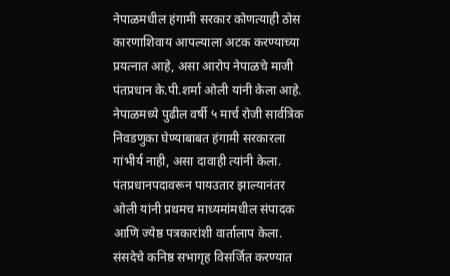नेपाळमधील हंगामी सरकार कोणत्याही ठोस कारणाशिवाय आपल्याला अटक करण्याच्या प्रयत्नात आहे, असा आरोप नेपाळचे माजी पंतप्रधान के.पी.शर्मा ओली यांनी केला आहे. नेपाळमध्ये पुढील वर्षी ५ मार्च रोजी सार्वत्रिक निवडणुका घेण्याबाबत हंगामी सरकारला गांभीर्य नाही, असा दावाही त्यांनी केला. पंतप्रधानपदावरून पायउतार झाल्यानंतर ओली यांनी प्रथमच माध्यमांमधील संपादक आणि ज्येष्ठ पत्रकारांशी वार्तालाप केला.
संसदेचे कनिष्ठ सभागृह विसर्जित करण्यात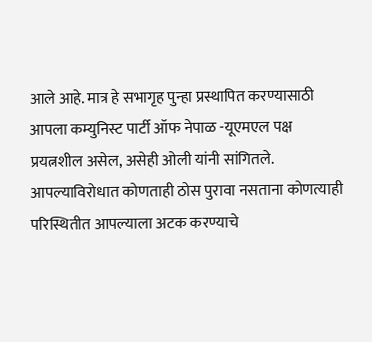आले आहे. मात्र हे सभागृह पुन्हा प्रस्थापित करण्यासाठी आपला कम्युनिस्ट पार्टी ऑफ नेपाळ -यूएमएल पक्ष प्रयत्नशील असेल, असेही ओली यांनी सांगितले. आपल्याविरोधात कोणताही ठोस पुरावा नसताना कोणत्याही परिस्थितीत आपल्याला अटक करण्याचे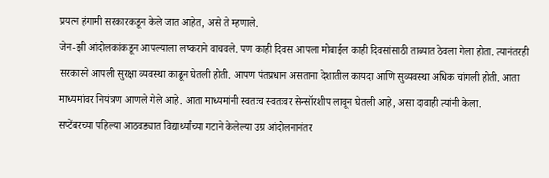प्रयत्न हंगामी सरकारकडून केले जात आहेत, असे ते म्हणाले.
जेन-झी आंदोलकांकडून आपल्याला लष्कराने वाचवले. पण काही दिवस आपला मोबाईल काही दिवसांसाठी ताब्यात ठेवला गेला होता. त्यानंतरही सरकारने आपली सुरक्षा व्यवस्था काढून घेतली होती. आपण पंतप्रधान असताना देशातील कायदा आणि सुव्यवस्था अधिक चांगली होती. आता माध्यमांवर नियंत्रण आणले गेले आहे. आता माध्यमांनी स्वतःच स्वतःवर सेन्सॉरशीप लावून घेतली आहे, असा दावाही त्यांनी केला.
सप्टेंबरच्या पहिल्या आठवड्यात विद्यार्थ्यांच्या गटाने केलेल्या उग्र आंदोलनानंतर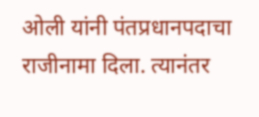ओली यांनी पंतप्रधानपदाचा राजीनामा दिला. त्यानंतर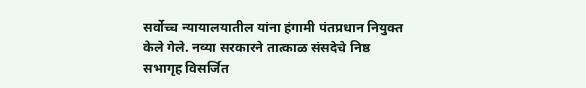सर्वोच्च न्यायालयातील यांना हंगामी पंतप्रधान नियुक्त केले गेले. नव्या सरकारने तात्काळ संसदेचे निष्ठ सभागृह विसर्जित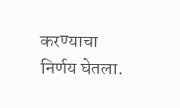करण्याचा निर्णय घेतला.